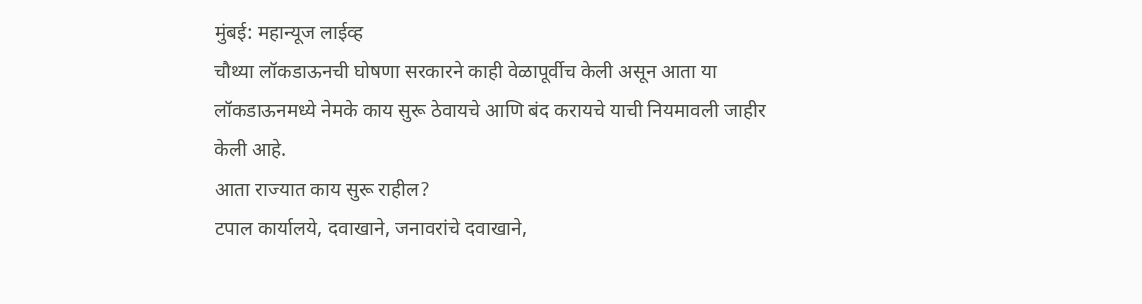मुंबई: महान्यूज लाईव्ह
चौथ्या लॉकडाऊनची घोषणा सरकारने काही वेळापूर्वीच केली असून आता या लॉकडाऊनमध्ये नेमके काय सुरू ठेवायचे आणि बंद करायचे याची नियमावली जाहीर केली आहे.
आता राज्यात काय सुरू राहील?
टपाल कार्यालये, दवाखाने, जनावरांचे दवाखाने,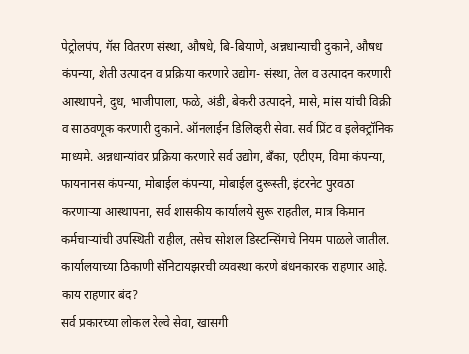पेट्रोलपंप, गॅस वितरण संस्था, औषधे, बि-बियाणे, अन्नधान्याची दुकाने, औषध कंपन्या, शेती उत्पादन व प्रक्रिया करणारे उद्योग- संस्था, तेल व उत्पादन करणारी आस्थापने, दुध, भाजीपाला, फळे, अंडी, बेकरी उत्पादने, मासे, मांस यांची विक्री व साठवणूक करणारी दुकाने. ऑनलाईन डिलिव्हरी सेवा. सर्व प्रिंट व इलेक्ट्रॉनिक माध्यमे. अन्नधान्यांवर प्रक्रिया करणारे सर्व उद्योग, बॅंका, एटीएम, विमा कंपन्या, फायनानस कंपन्या, मोबाईल कंपन्या, मोबाईल दुरूस्ती, इंटरनेट पुरवठा करणाऱ्या आस्थापना, सर्व शासकीय कार्यालये सुरू राहतील, मात्र किमान कर्मचाऱ्यांची उपस्थिती राहील, तसेच सोशल डिस्टन्सिंगचे नियम पाळले जातील. कार्यालयाच्या ठिकाणी सॅनिटायझरची व्यवस्था करणे बंधनकारक राहणार आहे.
काय राहणार बंद?
सर्व प्रकारच्या लोकल रेल्वे सेवा, खासगी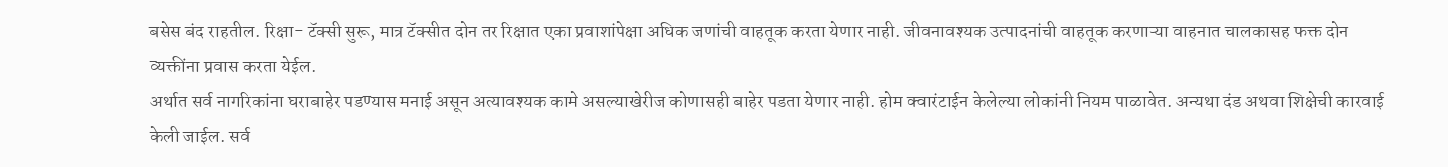बसेस बंद राहतील. रिक्षा- टॅक्सी सुरू, मात्र टॅक्सीत दोन तर रिक्षात एका प्रवाशांपेक्षा अधिक जणांची वाहतूक करता येणार नाही. जीवनावश्यक उत्पादनांची वाहतूक करणाऱ्या वाहनात चालकासह फक्त दोन व्यक्तींना प्रवास करता येईल.
अर्थात सर्व नागरिकांना घराबाहेर पडण्यास मनाई असून अत्यावश्यक कामे असल्याखेरीज कोणासही बाहेर पडता येणार नाही. होम क्वारंटाईन केलेल्या लोकांनी नियम पाळावेत. अन्यथा दंड अथवा शिक्षेची कारवाई केली जाईल. सर्व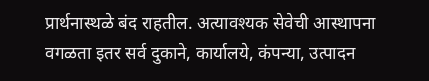प्रार्थनास्थळे बंद राहतील. अत्यावश्यक सेवेची आस्थापना वगळता इतर सर्व दुकाने, कार्यालये, कंपन्या, उत्पादन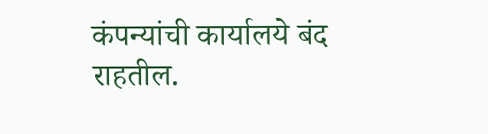कंपन्यांची कार्यालये बंद राहतील.